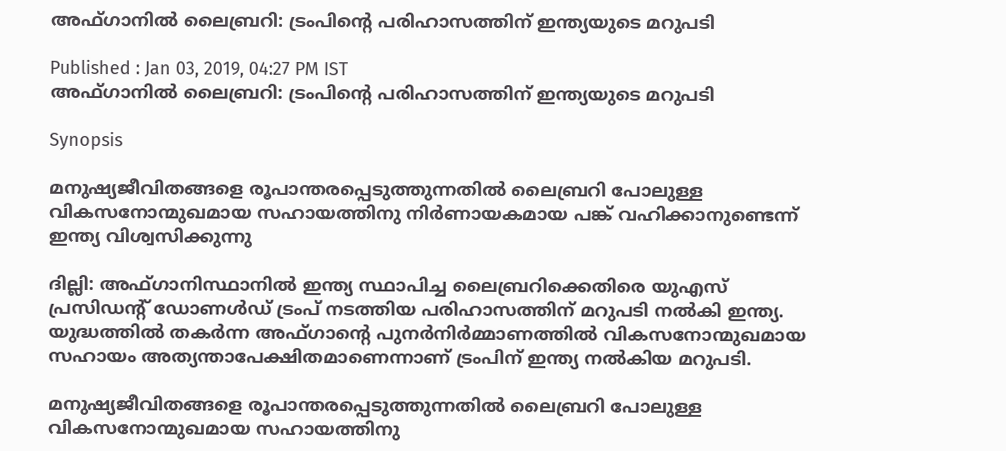അഫ്ഗാനില്‍ ലൈബ്രറി: ട്രംപിന്‍റെ പരിഹാസത്തിന് ഇന്ത്യയുടെ മറുപടി

Published : Jan 03, 2019, 04:27 PM IST
അഫ്ഗാനില്‍ ലൈബ്രറി: ട്രംപിന്‍റെ പരിഹാസത്തിന് ഇന്ത്യയുടെ മറുപടി

Synopsis

മനുഷ്യജീവിതങ്ങളെ രൂപാന്തരപ്പെടുത്തുന്നതിൽ ലൈബ്രറി പോലുള്ള വികസനോന്മുഖമായ സഹായത്തിനു നിർണായകമായ പങ്ക് വഹിക്കാനുണ്ടെന്ന് ഇന്ത്യ വിശ്വസിക്കുന്നു

ദില്ലി: അഫ്ഗാനിസ്ഥാനിൽ ഇന്ത്യ സ്ഥാപിച്ച ലൈബ്രറിക്കെതിരെ യുഎസ് പ്രസിഡന്‍റ് ഡോണൾഡ് ട്രംപ് നടത്തിയ പരിഹാസത്തിന് മറുപടി നല്‍കി ഇന്ത്യ. യുദ്ധത്തില്‍ തകര്‍ന്ന അഫ്ഗാന്‍റെ പുനര്‍നിര്‍മ്മാണത്തില്‍ വികസനോന്മുഖമായ സഹായം അത്യന്താപേക്ഷിതമാണെന്നാണ് ട്രംപിന് ഇന്ത്യ നല്‍കിയ മറുപടി.

മനുഷ്യജീവിതങ്ങളെ രൂപാന്തരപ്പെടുത്തുന്നതിൽ ലൈബ്രറി പോലുള്ള വികസനോന്മുഖമായ സഹായത്തിനു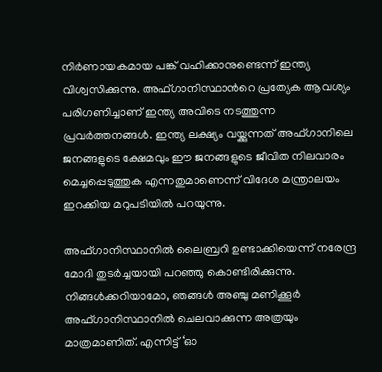നിർണായകമായ പങ്ക് വഹിക്കാനുണ്ടെന്ന് ഇന്ത്യ വിശ്വസിക്കുന്നു. അഫ്ഗാനിസ്ഥാന്‍റെ പ്രത്യേക ആവശ്യം പരിഗണിച്ചാണ് ഇന്ത്യ അവിടെ നടത്തുന്ന പ്രവര്‍ത്തനങ്ങള്‍. ഇന്ത്യ ലക്ഷ്യം വയ്ക്കുന്നത് അഫ്ഗാനിലെ ജനങ്ങളുടെ ക്ഷേമവും ഈ ജനങ്ങളുടെ ജീവിത നിലവാരം മെച്ചപ്പെടുത്തുക എന്നതുമാണെന്ന് വിദേശ മന്ത്രാലയം ഇറക്കിയ മറുപടിയില്‍ പറയുന്നു.

അഫ്ഗാനിസ്ഥാനില്‍ ലൈബ്രറി ഉണ്ടാക്കിയെന്ന് നരേന്ദ്ര മോദി തുടര്‍ച്ചയായി പറഞ്ഞു കൊണ്ടിരിക്കുന്നു. നിങ്ങള്‍ക്കറിയാമോ, ഞങ്ങള്‍ അഞ്ചു മണിക്കൂര്‍ അഫ്ഗാനിസ്ഥാനില്‍ ചെലവാക്കുന്ന അത്രയും മാത്രമാണിത്. എന്നിട്ട് ‘ഓ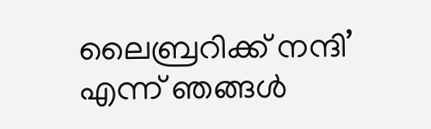ലൈബ്രറിക്ക് നന്ദി’ എന്ന് ഞങ്ങള്‍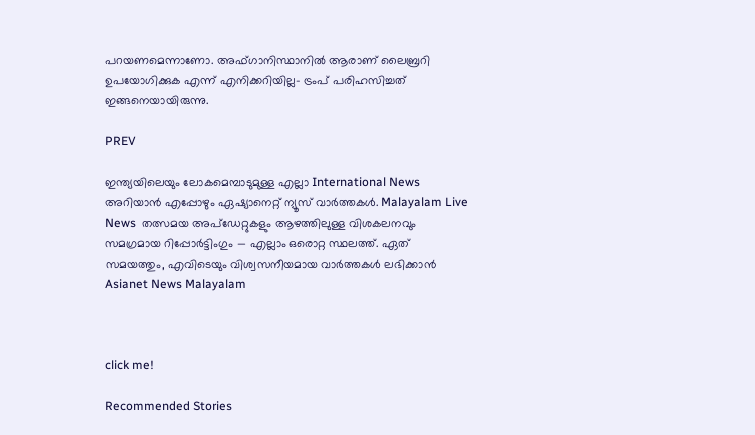പറയണമെന്നാണോ. അഫ്ഗാനിസ്ഥാനില്‍ ആരാണ് ലൈബ്രറി ഉപയോഗിക്കുക എന്ന് എനിക്കറിയില്ല- ട്രംപ് പരിഹസിച്ചത് ഇങ്ങനെയായിരുന്നു.

PREV

ഇന്ത്യയിലെയും ലോകമെമ്പാടുമുള്ള എല്ലാ International News അറിയാൻ എപ്പോഴും ഏഷ്യാനെറ്റ് ന്യൂസ് വാർത്തകൾ. Malayalam Live News  തത്സമയ അപ്‌ഡേറ്റുകളും ആഴത്തിലുള്ള വിശകലനവും സമഗ്രമായ റിപ്പോർട്ടിംഗും — എല്ലാം ഒരൊറ്റ സ്ഥലത്ത്. ഏത് സമയത്തും, എവിടെയും വിശ്വസനീയമായ വാർത്തകൾ ലഭിക്കാൻ Asianet News Malayalam



click me!

Recommended Stories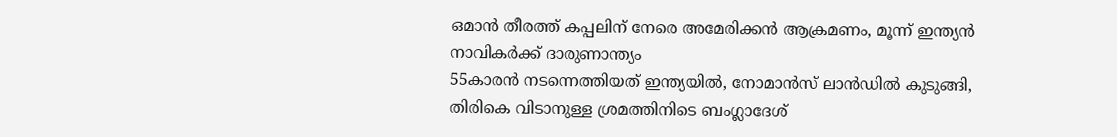ഒമാൻ തീരത്ത് കപ്പലിന് നേരെ അമേരിക്കൻ ആക്രമണം, മൂന്ന് ഇന്ത്യൻ നാവികർക്ക് ദാരുണാന്ത്യം
55കാരൻ നടന്നെത്തിയത് ഇന്ത്യയിൽ, നോമാൻസ് ലാൻഡിൽ കുടുങ്ങി, തിരികെ വിടാനുള്ള ശ്രമത്തിനിടെ ബംഗ്ലാദേശ്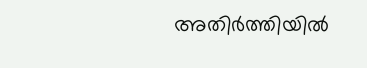അതിർത്തിയിൽ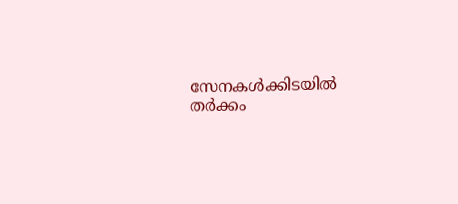സേനകൾക്കിടയിൽ തർക്കം